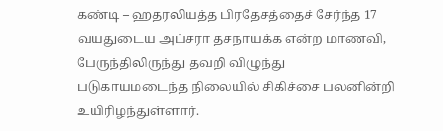கண்டி – ஹதரலியத்த பிரதேசத்தைச் சேர்ந்த 17 வயதுடைய அப்சரா தசநாயக்க என்ற மாணவி, பேருந்திலிருந்து தவறி விழுந்து படுகாயமடைந்த நிலையில் சிகிச்சை பலனின்றி உயிரிழந்துள்ளார்.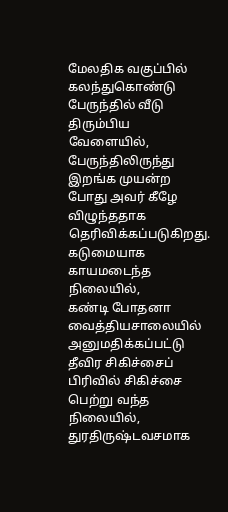மேலதிக வகுப்பில் கலந்துகொண்டு பேருந்தில் வீடு திரும்பிய வேளையில்,
பேருந்திலிருந்து இறங்க முயன்ற போது அவர் கீழே விழுந்ததாக தெரிவிக்கப்படுகிறது.
கடுமையாக காயமடைந்த நிலையில்,
கண்டி போதனா வைத்தியசாலையில் அனுமதிக்கப்பட்டு தீவிர சிகிச்சைப் பிரிவில் சிகிச்சை பெற்று வந்த நிலையில், துரதிருஷ்டவசமாக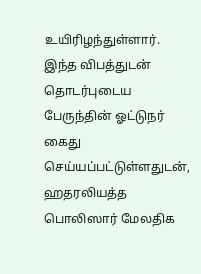உயிரிழந்துள்ளார்.
இந்த விபத்துடன் தொடர்புடைய பேருந்தின் ஓட்டுநர் கைது செய்யப்பட்டுள்ளதுடன்,
ஹதரலியத்த பொலிஸார் மேலதிக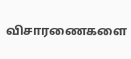விசாரணைகளை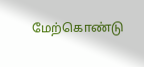மேற்கொண்டு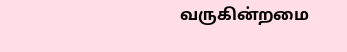வருகின்றமை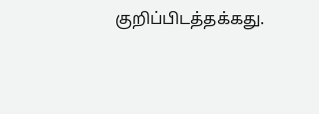குறிப்பிடத்தக்கது.